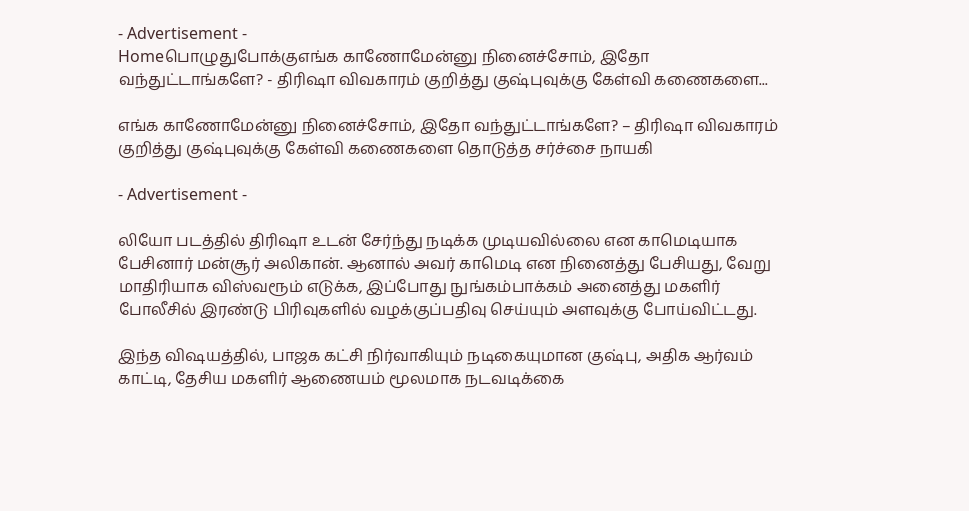- Advertisement -
Homeபொழுதுபோக்குஎங்க காணோமேன்னு நினைச்சோம், இதோ வந்துட்டாங்களே? - திரிஷா விவகாரம் குறித்து குஷ்புவுக்கு கேள்வி கணைகளை...

எங்க காணோமேன்னு நினைச்சோம், இதோ வந்துட்டாங்களே? – திரிஷா விவகாரம் குறித்து குஷ்புவுக்கு கேள்வி கணைகளை தொடுத்த சர்ச்சை நாயகி

- Advertisement -

லியோ படத்தில் திரிஷா உடன் சேர்ந்து நடிக்க முடியவில்லை என காமெடியாக பேசினார் மன்சூர் அலிகான். ஆனால் அவர் காமெடி என நினைத்து பேசியது, வேறு மாதிரியாக விஸ்வரூம் எடுக்க, இப்போது நுங்கம்பாக்கம் அனைத்து மகளிர் போலீசில் இரண்டு பிரிவுகளில் வழக்குப்பதிவு செய்யும் அளவுக்கு போய்விட்டது.

இந்த விஷயத்தில், பாஜக கட்சி நிர்வாகியும் நடிகையுமான குஷ்பு, அதிக ஆர்வம் காட்டி, தேசிய மகளிர் ஆணையம் மூலமாக நடவடிக்கை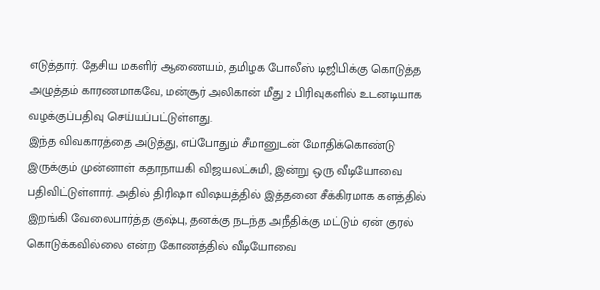எடுத்தார். தேசிய மகளிர் ஆணையம், தமிழக போலீஸ் டிஜிபிக்கு கொடுத்த அழுத்தம் காரணமாகவே, மன்சூர் அலிகான் மீது 2 பிரிவுகளில் உடனடியாக வழக்குப்பதிவு செய்யப்பட்டுள்ளது.
இந்த விவகாரத்தை அடுத்து, எப்போதும் சீமானுடன் மோதிக்கொண்டு இருக்கும் முன்னாள் கதாநாயகி விஜயலட்சுமி, இன்று ஒரு வீடியோவை பதிவிட்டுள்ளார். அதில் திரிஷா விஷயத்தில் இத்தனை சீக்கிரமாக களத்தில் இறங்கி வேலைபார்த்த குஷ்பு, தனக்கு நடந்த அநீதிக்கு மட்டும் ஏன் குரல் கொடுக்கவில்லை என்ற கோணத்தில் வீடியோவை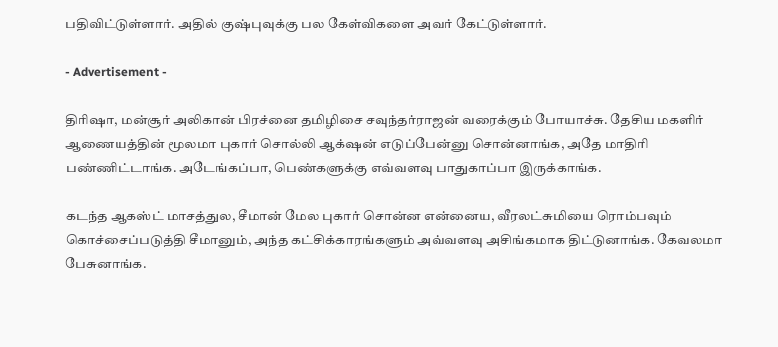பதிவிட்டுள்ளார். அதில் குஷ்புவுக்கு பல கேள்விகளை அவர் கேட்டுள்ளார்.

- Advertisement -

திரிஷா, மன்சூர் அலிகான் பிரச்னை தமிழிசை சவுந்தர்ராஜன் வரைக்கும் போயாச்சு. தேசிய மகளிர் ஆணையத்தின் மூலமா புகார் சொல்லி ஆக்‌ஷன் எடுப்பேன்னு சொன்னாங்க, அதே மாதிரி பண்ணிட்டாங்க. அடேங்கப்பா, பெண்களுக்கு எவ்வளவு பாதுகாப்பா இருக்காங்க.

கடந்த ஆகஸ்ட் மாசத்துல, சீமான் மேல புகார் சொன்ன என்னைய, வீரலட்சுமியை ரொம்பவும் கொச்சைப்படுத்தி சீமானும், அந்த கட்சிக்காரங்களும் அவ்வளவு அசிங்கமாக திட்டுனாங்க. கேவலமா பேசுனாங்க.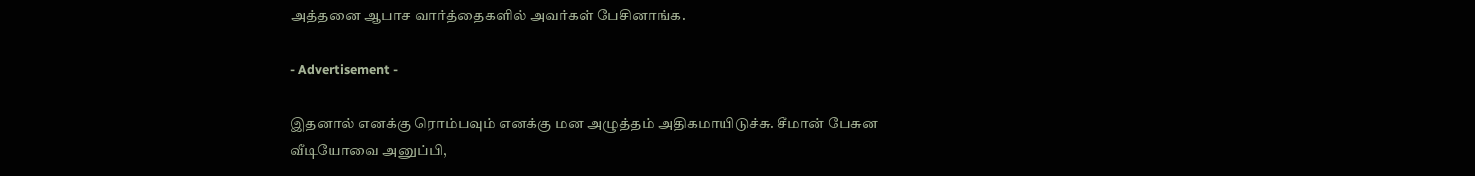அத்தனை ஆபாச வார்த்தைகளில் அவர்கள் பேசினாங்க.

- Advertisement -

இதனால் எனக்கு ரொம்பவும் எனக்கு மன அழுத்தம் அதிகமாயிடுச்சு. சீமான் பேசுன வீடியோவை அனுப்பி,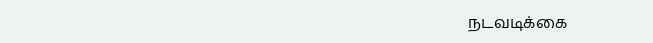நடவடிக்கை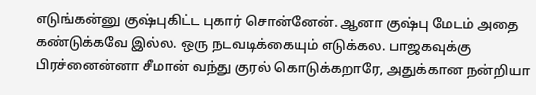எடுங்கன்னு குஷ்புகிட்ட புகார் சொன்னேன். ஆனா குஷ்பு மேடம் அதை கண்டுக்கவே இல்ல. ஒரு நடவடிக்கையும் எடுக்கல. பாஜகவுக்கு பிரச்னைன்னா சீமான் வந்து குரல் கொடுக்கறாரே, அதுக்கான நன்றியா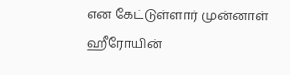என கேட்டுள்ளார் முன்னாள் ஹீரோயின்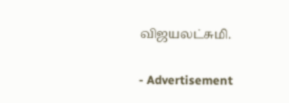விஜயலட்சுமி.

- Advertisement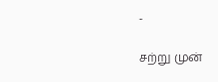-

சற்று முன்